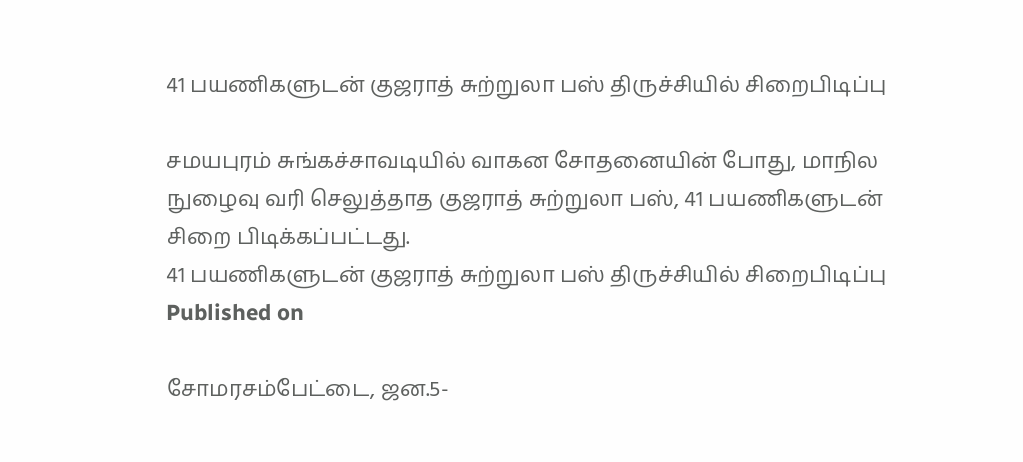41 பயணிகளுடன் குஜராத் சுற்றுலா பஸ் திருச்சியில் சிறைபிடிப்பு

சமயபுரம் சுங்கச்சாவடியில் வாகன சோதனையின் போது, மாநில நுழைவு வரி செலுத்தாத குஜராத் சுற்றுலா பஸ், 41 பயணிகளுடன் சிறை பிடிக்கப்பட்டது.
41 பயணிகளுடன் குஜராத் சுற்றுலா பஸ் திருச்சியில் சிறைபிடிப்பு
Published on

சோமரசம்பேட்டை, ஜன.5-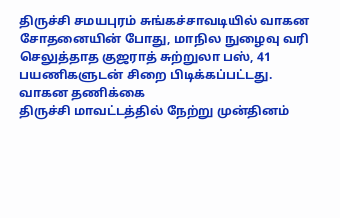திருச்சி சமயபுரம் சுங்கச்சாவடியில் வாகன சோதனையின் போது, மாநில நுழைவு வரி செலுத்தாத குஜராத் சுற்றுலா பஸ், 41 பயணிகளுடன் சிறை பிடிக்கப்பட்டது.
வாகன தணிக்கை
திருச்சி மாவட்டத்தில் நேற்று முன்தினம்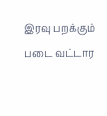இரவு பறக்கும் படை வட்டார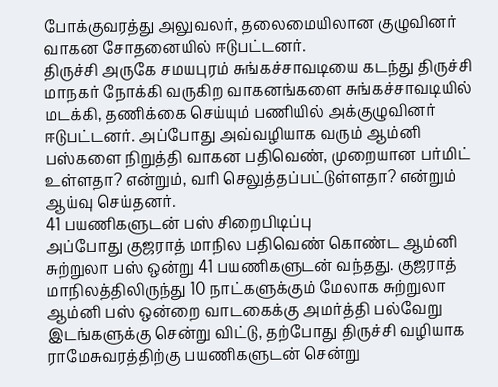போக்குவரத்து அலுவலர், தலைமையிலான குழுவினர் வாகன சோதனையில் ஈடுபட்டனர்.
திருச்சி அருகே சமயபுரம் சுங்கச்சாவடியை கடந்து திருச்சி மாநகர் நோக்கி வருகிற வாகனங்களை சுங்கச்சாவடியில் மடக்கி, தணிக்கை செய்யும் பணியில் அக்குழுவினர் ஈடுபட்டனர். அப்போது அவ்வழியாக வரும் ஆம்னி பஸ்களை நிறுத்தி வாகன பதிவெண், முறையான பர்மிட் உள்ளதா? என்றும், வரி செலுத்தப்பட்டுள்ளதா? என்றும் ஆய்வு செய்தனர்.
41 பயணிகளுடன் பஸ் சிறைபிடிப்பு
அப்போது குஜராத் மாநில பதிவெண் கொண்ட ஆம்னி சுற்றுலா பஸ் ஒன்று 41 பயணிகளுடன் வந்தது. குஜராத் மாநிலத்திலிருந்து 10 நாட்களுக்கும் மேலாக சுற்றுலா ஆம்னி பஸ் ஒன்றை வாடகைக்கு அமர்த்தி பல்வேறு இடங்களுக்கு சென்று விட்டு, தற்போது திருச்சி வழியாக ராமேசுவரத்திற்கு பயணிகளுடன் சென்று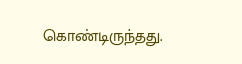கொண்டிருந்தது.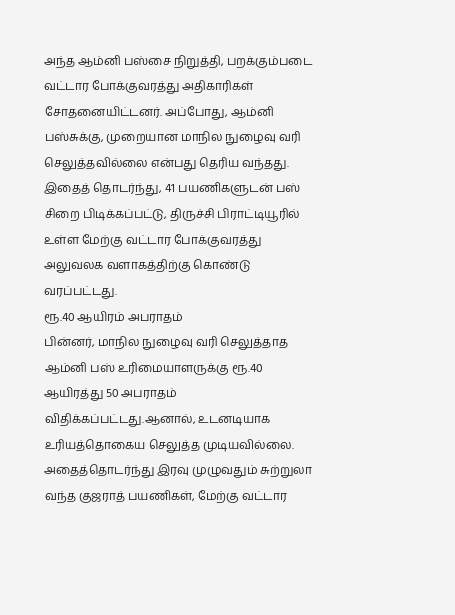அந்த ஆம்னி பஸ்சை நிறுத்தி, பறக்கும்படை வட்டார போக்குவரத்து அதிகாரிகள் சோதனையிட்டனர். அப்போது, ஆம்னி பஸ்சுக்கு, முறையான மாநில நுழைவு வரி செலுத்தவில்லை என்பது தெரிய வந்தது. இதைத் தொடர்ந்து, 41 பயணிகளுடன் பஸ் சிறை பிடிக்கப்பட்டு, திருச்சி பிராட்டியூரில் உள்ள மேற்கு வட்டார போக்குவரத்து அலுவலக வளாகத்திற்கு கொண்டு வரப்பட்டது.
ரூ.40 ஆயிரம் அபராதம்
பின்னர், மாநில நுழைவு வரி செலுத்தாத ஆம்னி பஸ் உரிமையாளருக்கு ரூ.40 ஆயிரத்து 50 அபராதம் விதிக்கப்பட்டது.ஆனால், உடனடியாக உரியத்தொகைய செலுத்த முடியவில்லை. அதைத்தொடர்ந்து இரவு முழுவதும் சுற்றுலா வந்த குஜராத் பயணிகள், மேற்கு வட்டார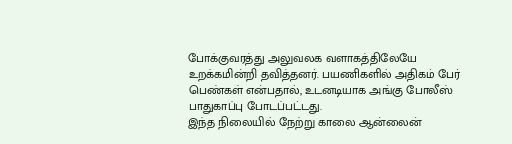போக்குவரத்து அலுவலக வளாகத்திலேயே உறக்கமின்றி தவித்தனர். பயணிகளில் அதிகம் பேர் பெண்கள் என்பதால், உடனடியாக அங்கு போலீஸ் பாதுகாப்பு போடப்பட்டது.
இந்த நிலையில் நேற்று காலை ஆன்லைன்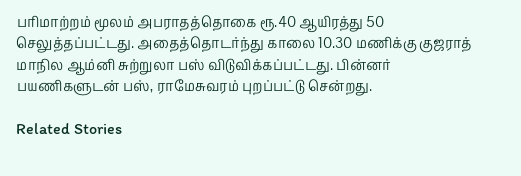பரிமாற்றம் மூலம் அபராதத்தொகை ரூ.40 ஆயிரத்து 50 செலுத்தப்பட்டது. அதைத்தொடர்ந்து காலை 10.30 மணிக்கு குஜராத் மாநில ஆம்னி சுற்றுலா பஸ் விடுவிக்கப்பட்டது. பின்னர் பயணிகளுடன் பஸ், ராமேசுவரம் புறப்பட்டு சென்றது.

Related Stories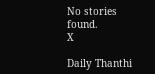No stories found.
X

Daily Thanthi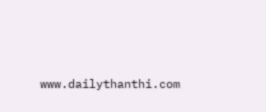www.dailythanthi.com